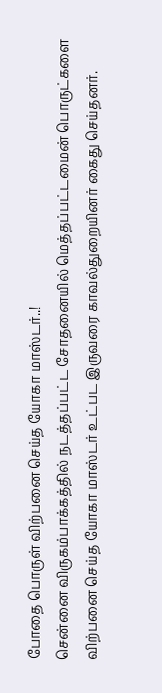போதை பொருள் விற்பனை செய்த யோகா மாஸ்டர்..!
சென்னை விருகம்பாக்கத்தில் நடத்தப்பட்ட சோதனையில் மெத்தப்பட்டமைன் பொருட்களை விற்பனை செய்த யோகா மாஸ்டர் உட்பட இருவரை காவல்துறையினர் கைது செய்தனர்.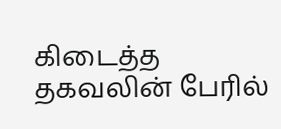கிடைத்த தகவலின் பேரில்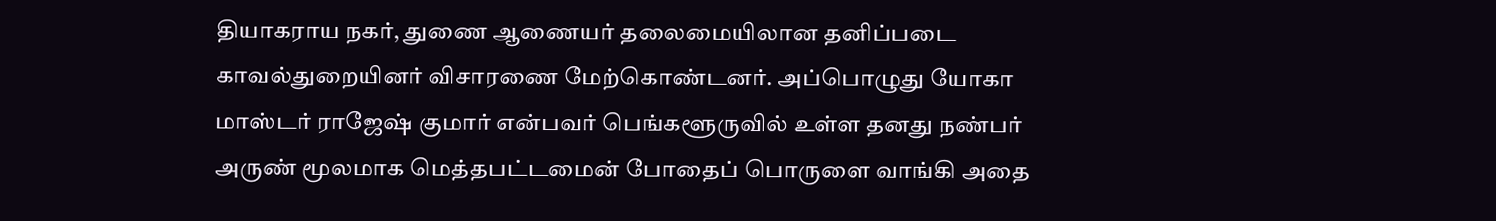தியாகராய நகர், துணை ஆணையர் தலைமையிலான தனிப்படை காவல்துறையினர் விசாரணை மேற்கொண்டனர். அப்பொழுது யோகா மாஸ்டர் ராஜேஷ் குமார் என்பவர் பெங்களூருவில் உள்ள தனது நண்பர் அருண் மூலமாக மெத்தபட்டமைன் போதைப் பொருளை வாங்கி அதை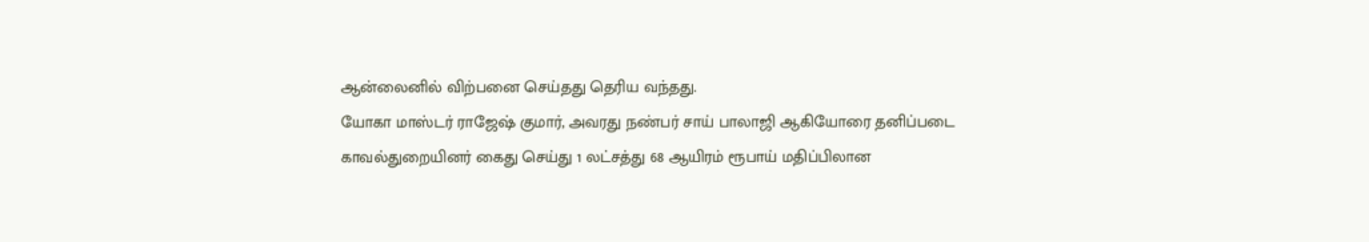ஆன்லைனில் விற்பனை செய்தது தெரிய வந்தது.
யோகா மாஸ்டர் ராஜேஷ் குமார், அவரது நண்பர் சாய் பாலாஜி ஆகியோரை தனிப்படை காவல்துறையினர் கைது செய்து 1 லட்சத்து 68 ஆயிரம் ரூபாய் மதிப்பிலான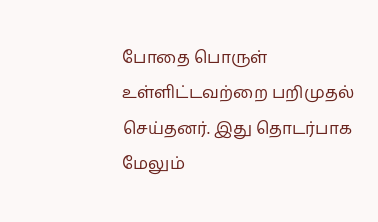போதை பொருள் உள்ளிட்டவற்றை பறிமுதல் செய்தனர். இது தொடர்பாக மேலும்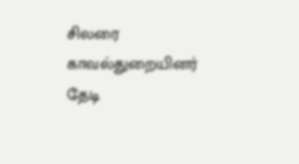சிலரை காவல்துறையினர் தேடி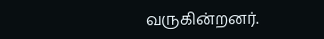வருகின்றனர்.